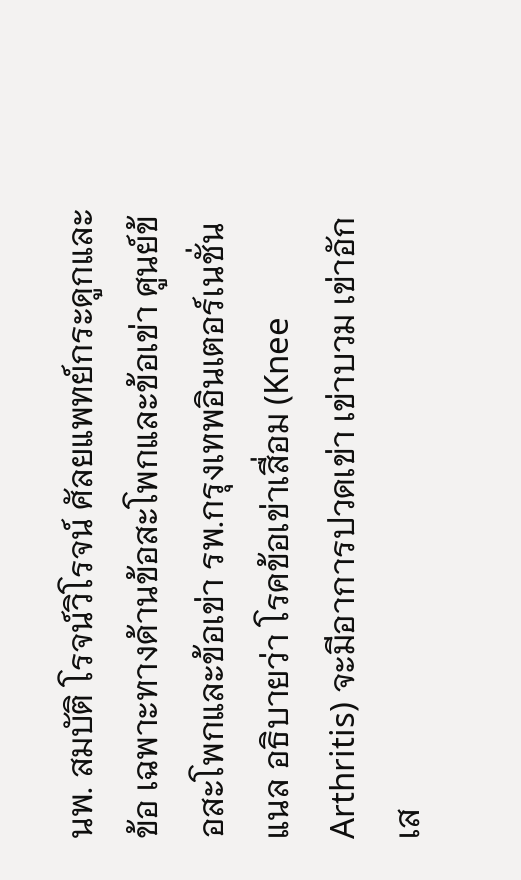นพ. สมบัติ โรจน์วิโรจน์ ศัลยแพทย์กระดูกและข้อ เฉพาะทางด้านข้อสะโพกและข้อเข่า ศูนย์ข้อสะโพกและข้อเข่า รพ.กรุงเทพอินเตอร์เนชั่นแนล อธิบายว่า โรคข้อเข่าเสื่อม (Knee Arthritis) จะมีอาการปวดเข่า เข่าบวม เข่าอักเส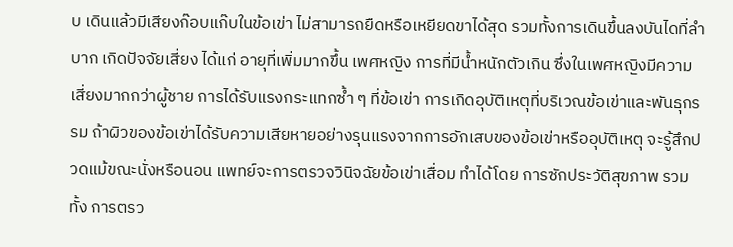บ เดินแล้วมีเสียงก๊อบแก๊บในข้อเข่า ไม่สามารถยืดหรือเหยียดขาได้สุด รวมทั้งการเดินขึ้นลงบันไดที่ลำบาก เกิดปัจจัยเสี่ยง ได้แก่ อายุที่เพิ่มมากขึ้น เพศหญิง การที่มีน้ำหนักตัวเกิน ซึ่งในเพศหญิงมีความเสี่ยงมากกว่าผู้ชาย การได้รับแรงกระแทกซ้ำ ๆ ที่ข้อเข่า การเกิดอุบัติเหตุที่บริเวณข้อเข่าและพันธุกรรม ถ้าผิวของข้อเข่าได้รับความเสียหายอย่างรุนแรงจากการอักเสบของข้อเข่าหรืออุบัติเหตุ จะรู้สึกปวดแม้ขณะนั่งหรือนอน แพทย์จะการตรวจวินิจฉัยข้อเข่าเสื่อม ทำได้โดย การซักประวัติสุขภาพ รวมทั้ง การตรว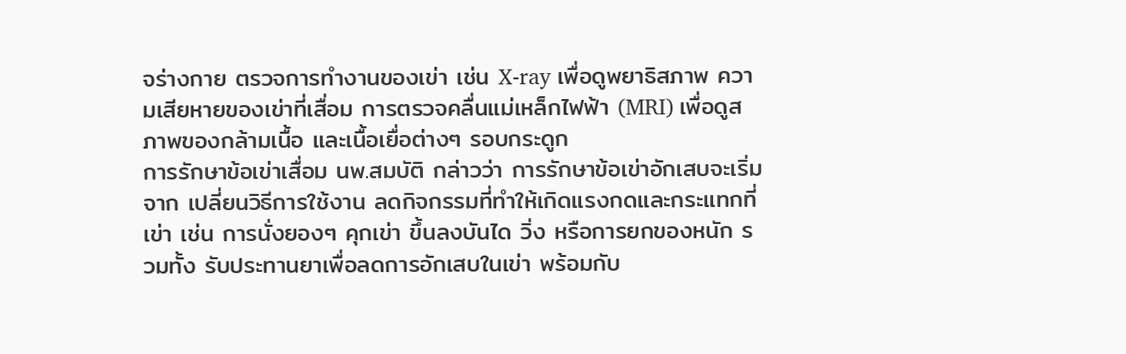จร่างกาย ตรวจการทำงานของเข่า เช่น X-ray เพื่อดูพยาธิสภาพ ความเสียหายของเข่าที่เสื่อม การตรวจคลื่นแม่เหล็กไฟฟ้า (MRI) เพื่อดูสภาพของกล้ามเนื้อ และเนื้อเยื่อต่างๆ รอบกระดูก
การรักษาข้อเข่าเสื่อม นพ.สมบัติ กล่าวว่า การรักษาข้อเข่าอักเสบจะเริ่มจาก เปลี่ยนวิธีการใช้งาน ลดกิจกรรมที่ทำให้เกิดแรงกดและกระแทกที่เข่า เช่น การนั่งยองๆ คุกเข่า ขึ้นลงบันได วิ่ง หรือการยกของหนัก รวมทั้ง รับประทานยาเพื่อลดการอักเสบในเข่า พร้อมกับ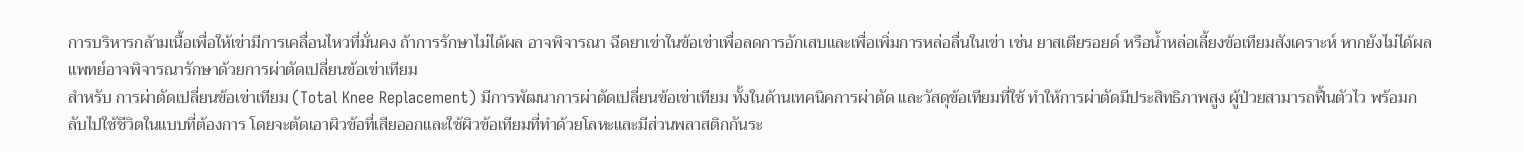การบริหารกล้ามเนื้อเพื่อให้เข่ามีการเคลื่อนไหวที่มั่นคง ถ้าการรักษาไม่ได้ผล อาจพิจารณา ฉีดยาเข่าในข้อเข่าเพื่อลดการอักเสบและเพื่อเพิ่มการหล่อลื่นในเข่า เช่น ยาสเตียรอยด์ หรือน้ำหล่อเลี้ยงข้อเทียมสังเคราะห์ หากยังไม่ได้ผล แพทย์อาจพิจารณารักษาด้วยการผ่าตัดเปลี่ยนข้อเข่าเทียม
สำหรับ การผ่าตัดเปลี่ยนข้อเข่าเทียม (Total Knee Replacement) มีการพัฒนาการผ่าตัดเปลี่ยนข้อเข่าเทียม ทั้งในด้านเทคนิคการผ่าตัด และวัสดุข้อเทียมที่ใช้ ทำให้การผ่าตัดมีประสิทธิภาพสูง ผู้ป่วยสามารถฟื้นตัวไว พร้อมกลับไปใช้ชีวิตในแบบที่ต้องการ โดยจะตัดเอาผิวข้อที่เสียออกและใช้ผิวข้อเทียมที่ทำด้วยโลหะและมีส่วนพลาสติกกันระ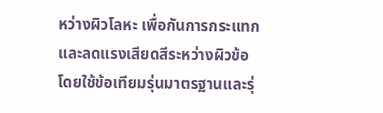หว่างผิวโลหะ เพื่อกันการกระแทกและลดแรงเสียดสีระหว่างผิวข้อ โดยใช้ข้อเทียมรุ่นมาตรฐานและรุ่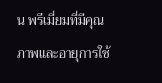น พรีเมี่ยมที่มีคุณภาพและอายุการใช้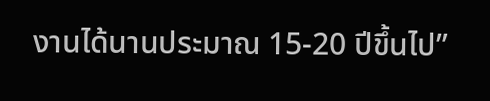งานได้นานประมาณ 15-20 ปีขึ้นไป”